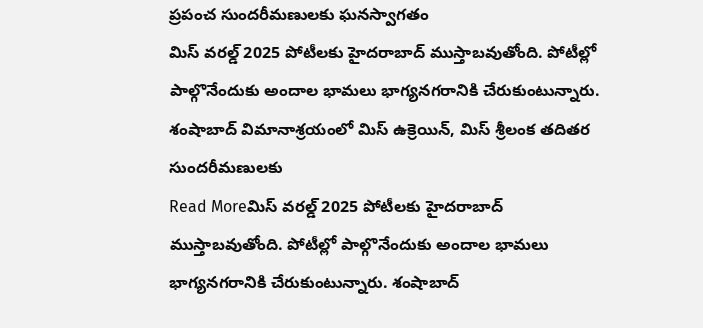ప్రపంచ సుందరీమణులకు ఘనస్వాగతం
మిస్ వరల్డ్ 2025 పోటీలకు హైదరాబాద్ ముస్తాబవుతోంది. పోటీల్లో పాల్గొనేందుకు అందాల భామలు భాగ్యనగరానికి చేరుకుంటున్నారు. శంషాబాద్ విమానాశ్రయంలో మిస్ ఉక్రెయిన్, మిస్ శ్రీలంక తదితర సుందరీమణులకు
Read Moreమిస్ వరల్డ్ 2025 పోటీలకు హైదరాబాద్ ముస్తాబవుతోంది. పోటీల్లో పాల్గొనేందుకు అందాల భామలు భాగ్యనగరానికి చేరుకుంటున్నారు. శంషాబాద్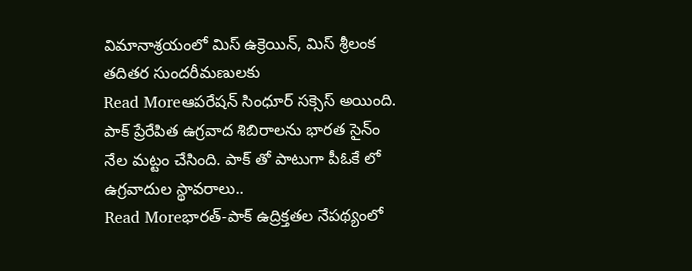విమానాశ్రయంలో మిస్ ఉక్రెయిన్, మిస్ శ్రీలంక తదితర సుందరీమణులకు
Read Moreఆపరేషన్ సింధూర్ సక్సెస్ అయింది. పాక్ ప్రేరేపిత ఉగ్రవాద శిబిరాలను భారత సైన్ం నేల మట్టం చేసింది. పాక్ తో పాటుగా పీఓకే లో ఉగ్రవాదుల స్థావరాలు..
Read Moreభారత్-పాక్ ఉద్రిక్తతల నేపథ్యంలో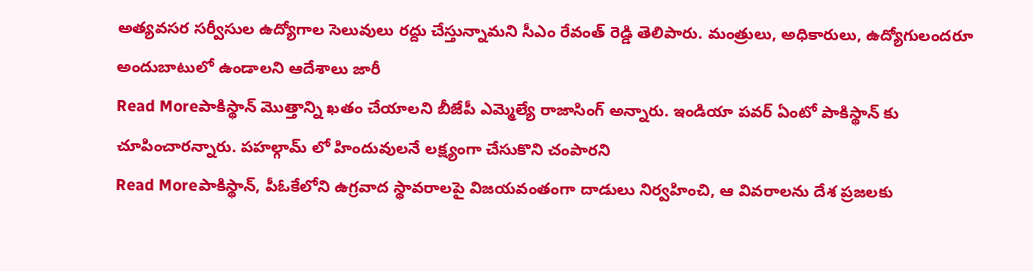అత్యవసర సర్వీసుల ఉద్యోగాల సెలువులు రద్దు చేస్తున్నామని సీఎం రేవంత్ రెడ్డి తెలిపారు. మంత్రులు, అధికారులు, ఉద్యోగులందరూ అందుబాటులో ఉండాలని ఆదేశాలు జారీ
Read Moreపాకిస్థాన్ మొత్తాన్ని ఖతం చేయాలని బీజేపీ ఎమ్మెల్యే రాజాసింగ్ అన్నారు. ఇండియా పవర్ ఏంటో పాకిస్థాన్ కు చూపించారన్నారు. పహల్గామ్ లో హిందువులనే లక్ష్యంగా చేసుకొని చంపారని
Read Moreపాకిస్థాన్, పీఓకేలోని ఉగ్రవాద స్థావరాలపై విజయవంతంగా దాడులు నిర్వహించి, ఆ వివరాలను దేశ ప్రజలకు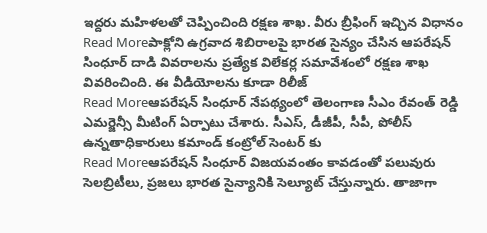ఇద్దరు మహిళలతో చెప్పించింది రక్షణ శాఖ. వీరు బ్రీఫింగ్ ఇచ్చిన విధానం
Read Moreపాక్లోని ఉగ్రవాద శిబిరాలపై భారత సైన్యం చేసిన ఆపరేషన్ సింధూర్ దాడి వివరాలను ప్రత్యేక విలేకర్ల సమావేశంలో రక్షణ శాఖ వివరించింది. ఈ వీడియోలను కూడా రిలీజ్
Read Moreఆపరేషన్ సింధూర్ నేపథ్యంలో తెలంగాణ సీఎం రేవంత్ రెడ్డి ఎమర్జెన్సీ మీటింగ్ ఏర్పాటు చేశారు. సీఎస్, డీజీపీ, సీపీ, పోలీస్ ఉన్నతాధికారులు కమాండ్ కంట్రోల్ సెంటర్ కు
Read Moreఆపరేషన్ సింధూర్ విజయవంతం కావడంతో పలువురు సెలబ్రిటీలు, ప్రజలు భారత సైన్యానికి సెల్యూట్ చేస్తున్నారు. తాజాగా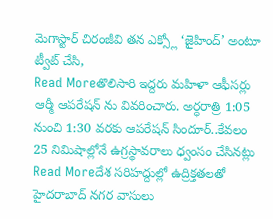మెగాస్టార్ చిరంజీవి తన ఎక్స్లో ‘జైహింద్’ అంటూ ట్వీట్ చేసి,
Read Moreతొలిసారి ఇద్దరు మహిళా ఆఫీసర్లు ఆర్మీ ఆపరేషన్ ను వివరించారు. అర్ధరాత్రి 1:05 నుంచి 1:30 వరకు ఆపరేషన్ సిందూర్..కేవలం 25 నిమిషాల్లోనే ఉగ్రస్థావరాలు ధ్వంసం చేసినట్లు
Read Moreదేశ సరిహద్దుల్లో ఉద్రిక్తతలతో హైదరాబాద్ నగర వాసులు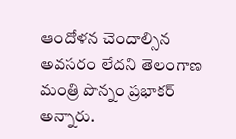ఆందోళన చెందాల్సిన అవసరం లేదని తెలంగాణ మంత్రి పొన్నం ప్రభాకర్ అన్నారు.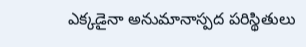ఎక్కడైనా అనుమానాస్పద పరిస్థితులు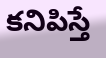కనిపిస్తే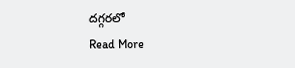దగ్గరలో
Read More